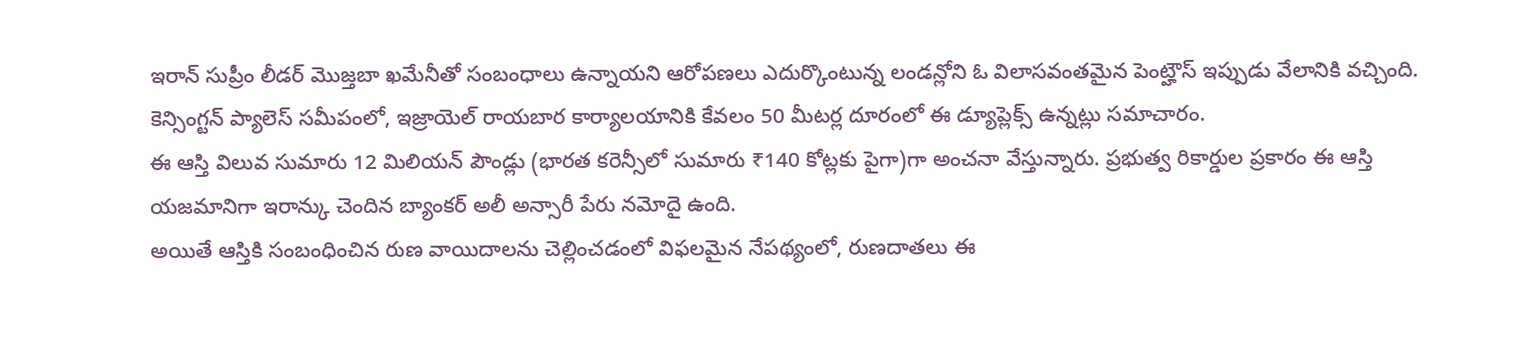ఇరాన్ సుప్రీం లీడర్ మొజ్తబా ఖమేనీతో సంబంధాలు ఉన్నాయని ఆరోపణలు ఎదుర్కొంటున్న లండన్లోని ఓ విలాసవంతమైన పెంట్హౌస్ ఇప్పుడు వేలానికి వచ్చింది. కెన్సింగ్టన్ ప్యాలెస్ సమీపంలో, ఇజ్రాయెల్ రాయబార కార్యాలయానికి కేవలం 50 మీటర్ల దూరంలో ఈ డ్యూప్లెక్స్ ఉన్నట్లు సమాచారం.
ఈ ఆస్తి విలువ సుమారు 12 మిలియన్ పౌండ్లు (భారత కరెన్సీలో సుమారు ₹140 కోట్లకు పైగా)గా అంచనా వేస్తున్నారు. ప్రభుత్వ రికార్డుల ప్రకారం ఈ ఆస్తి యజమానిగా ఇరాన్కు చెందిన బ్యాంకర్ అలీ అన్సారీ పేరు నమోదై ఉంది.
అయితే ఆస్తికి సంబంధించిన రుణ వాయిదాలను చెల్లించడంలో విఫలమైన నేపథ్యంలో, రుణదాతలు ఈ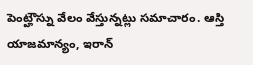పెంట్హౌస్ను వేలం వేస్తున్నట్లు సమాచారం. ఆస్తి యాజమాన్యం, ఇరాన్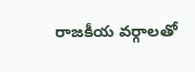రాజకీయ వర్గాలతో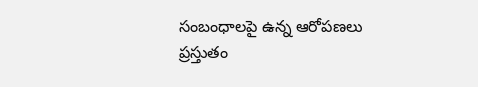సంబంధాలపై ఉన్న ఆరోపణలు ప్రస్తుతం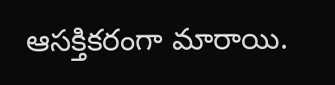ఆసక్తికరంగా మారాయి.